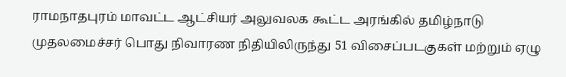ராமநாதபுரம் மாவட்ட ஆட்சியர் அலுவலக கூட்ட அரங்கில் தமிழ்நாடு முதலமைச்சர் பொது நிவாரண நிதியிலிருந்து 51 விசைப்படகுகள் மற்றும் ஏழு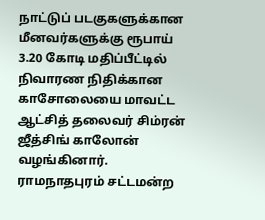நாட்டுப் படகுகளுக்கான மீனவர்களுக்கு ரூபாய் 3.20 கோடி மதிப்பீட்டில் நிவாரண நிதிக்கான காசோலையை மாவட்ட ஆட்சித் தலைவர் சிம்ரன் ஜீத்சிங் காலோன் வழங்கினார். ராமநாதபுரம் சட்டமன்ற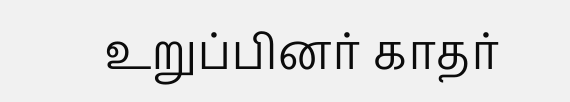உறுப்பினர் காதர்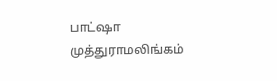பாட்ஷா முத்துராமலிங்கம்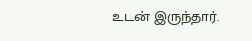உடன் இருந்தார்.